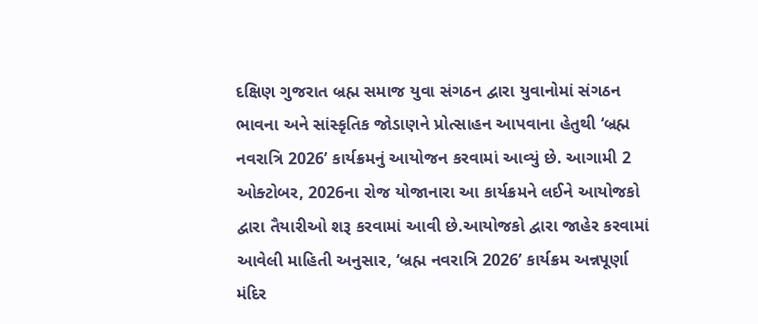દક્ષિણ ગુજરાત બ્રહ્મ સમાજ યુવા સંગઠન દ્વારા યુવાનોમાં સંગઠન ભાવના અને સાંસ્કૃતિક જોડાણને પ્રોત્સાહન આપવાના હેતુથી ‘બ્રહ્મ નવરાત્રિ 2026’ કાર્યક્રમનું આયોજન કરવામાં આવ્યું છે. આગામી 2 ઓક્ટોબર, 2026ના રોજ યોજાનારા આ કાર્યક્રમને લઈને આયોજકો દ્વારા તૈયારીઓ શરૂ કરવામાં આવી છે.આયોજકો દ્વારા જાહેર કરવામાં આવેલી માહિતી અનુસાર, ‘બ્રહ્મ નવરાત્રિ 2026’ કાર્યક્રમ અન્નપૂર્ણા મંદિર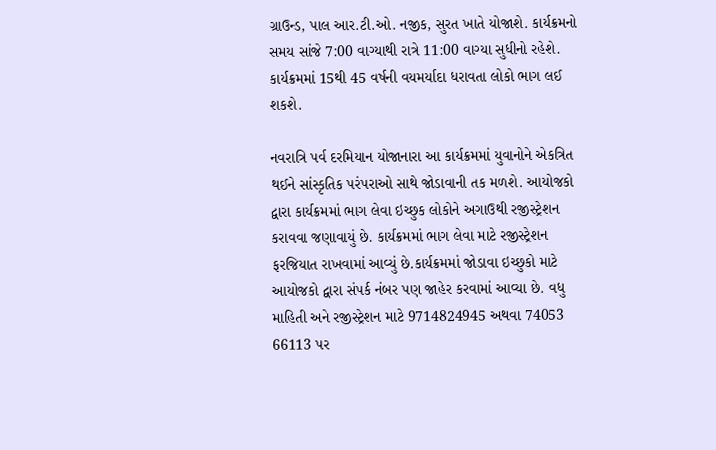ગ્રાઉન્ડ, પાલ આર.ટી.ઓ. નજીક, સુરત ખાતે યોજાશે. કાર્યક્રમનો સમય સાંજે 7:00 વાગ્યાથી રાત્રે 11:00 વાગ્યા સુધીનો રહેશે. કાર્યક્રમમાં 15થી 45 વર્ષની વયમર્યાદા ધરાવતા લોકો ભાગ લઈ શકશે.

નવરાત્રિ પર્વ દરમિયાન યોજાનારા આ કાર્યક્રમમાં યુવાનોને એકત્રિત થઈને સાંસ્કૃતિક પરંપરાઓ સાથે જોડાવાની તક મળશે. આયોજકો દ્વારા કાર્યક્રમમાં ભાગ લેવા ઇચ્છુક લોકોને અગાઉથી રજીસ્ટ્રેશન કરાવવા જણાવાયું છે. કાર્યક્રમમાં ભાગ લેવા માટે રજીસ્ટ્રેશન ફરજિયાત રાખવામાં આવ્યું છે.કાર્યક્રમમાં જોડાવા ઇચ્છુકો માટે આયોજકો દ્વારા સંપર્ક નંબર પણ જાહેર કરવામાં આવ્યા છે. વધુ માહિતી અને રજીસ્ટ્રેશન માટે 9714824945 અથવા 74053 66113 પર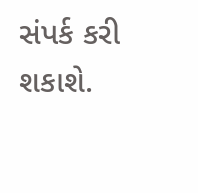સંપર્ક કરી શકાશે.